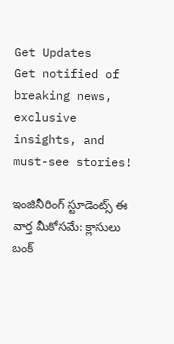Get Updates
Get notified of breaking news, exclusive insights, and must-see stories!

ఇంజినీరింగ్ స్టూడెంట్స్ ఈ వార్త మీకోసమే: క్లాసులు బంక్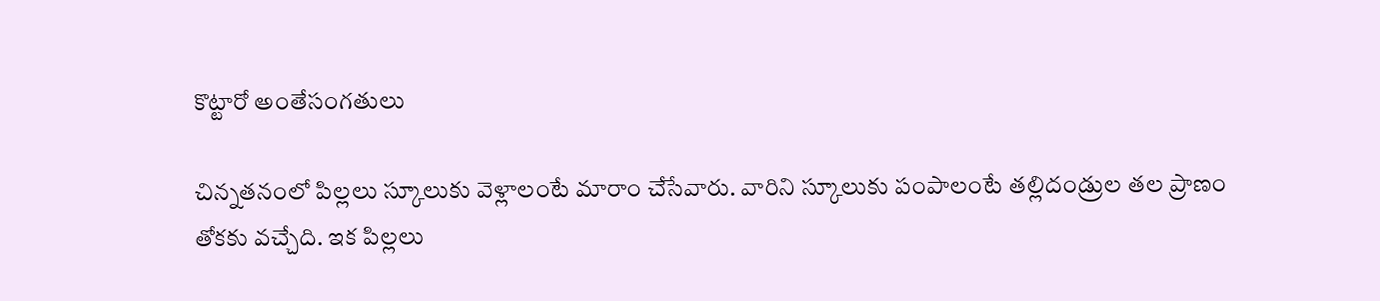కొట్టారో అంతేసంగతులు

చిన్నతనంలో పిల్లలు స్కూలుకు వెళ్లాలంటే మారాం చేసేవారు. వారిని స్కూలుకు పంపాలంటే తల్లిదండ్రుల తల ప్రాణం తోకకు వచ్చేది. ఇక పిల్లలు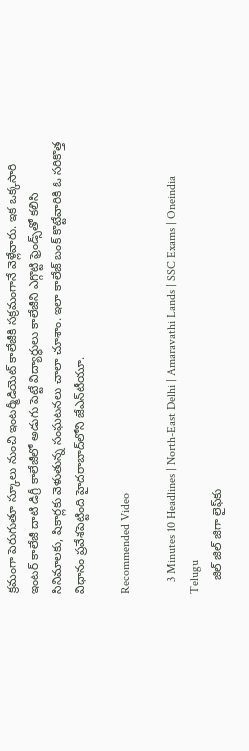క్రమంగా పెరుగుతూ స్కూలు నుంచి ఇంటర్మీడియెట్ కాలేజీకి సక్రమంగానే వెళ్లేవారు. ఇక ఒక్కసారి ఇంటర్ కాలేజీ దాటి డిగ్రీ కాలేజీలో అడుగు పెట్టే విద్యార్థులు కాలేజీని ఎగ్గొట్టి ఫ్రెండ్స్‌తో కలిసి సినిమాలకు, షికార్లకు వెళుతున్న సంఘటనలు చాలా చూశాం. ఇలా కాలేజ్ బంక్ కొట్టేవారికి ఓ సరికొత్త విధానం ప్రవేశపెట్టింది హైదరాబాద్‌లోని జేఎన్‌టీయూ.

Recommended Video

    3 Minutes 10 Headlines | North-East Delhi | Amaravathi Lands | SSC Exams | Oneindia Telugu
    జిల్ జిల్ జిగా లైఫ్‌కు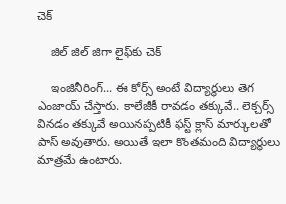చెక్

    జిల్ జిల్ జిగా లైఫ్‌కు చెక్

    ఇంజినీరింగ్... ఈ కోర్స్ అంటే విద్యార్థులు తెగ ఎంజాయ్ చేస్తారు. కాలేజీకీ రావడం తక్కువే.. లెక్చర్స్ వినడం తక్కువే అయినప్పటికీ ఫస్ట్ క్లాస్ మార్కులతో పాస్ అవుతారు. అయితే ఇలా కొంతమంది విద్యార్థులు మాత్రమే ఉంటారు.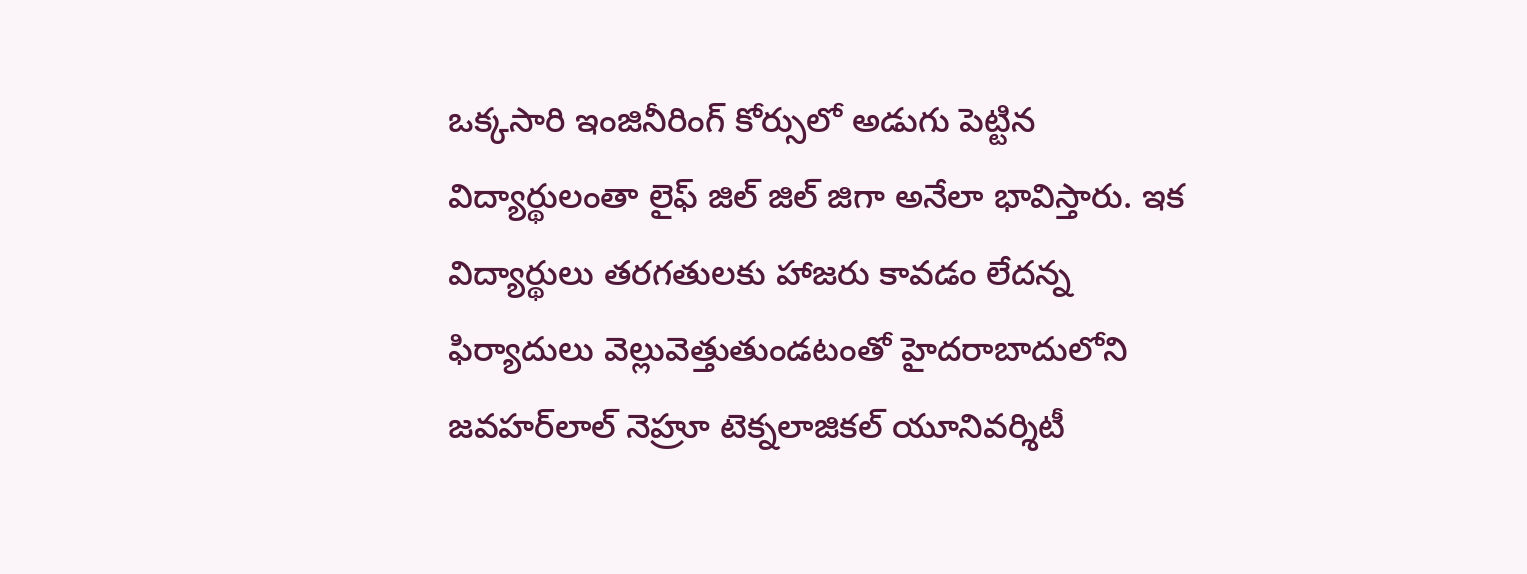ఒక్కసారి ఇంజినీరింగ్‌ కోర్సులో అడుగు పెట్టిన విద్యార్థులంతా లైఫ్ జిల్ జిల్ జిగా అనేలా భావిస్తారు. ఇక విద్యార్థులు తరగతులకు హాజరు కావడం లేదన్న ఫిర్యాదులు వెల్లువెత్తుతుండటంతో హైదరాబాదులోని జవహర్‌లాల్ నెహ్రూ టెక్నలాజికల్ యూనివర్శిటీ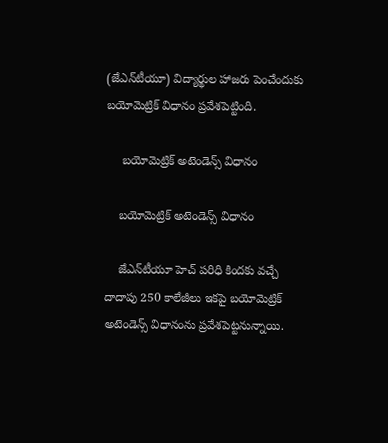(జేఎన్‌టీయూ) విద్యార్థుల హాజరు పెంచేందుకు బయోమెట్రిక్ విధానం ప్రవేశపెట్టింది.

     బయోమెట్రిక్ అటెండెన్స్ విధానం

    బయోమెట్రిక్ అటెండెన్స్ విధానం

    జేఎన్‌టీయూ హెచ్ పరిధి కిందకు వచ్చే దాదాపు 250 కాలేజీలు ఇకపై బయోమెట్రిక్ అటెండెన్స్ విధానంను ప్రవేశపెట్టనున్నాయి.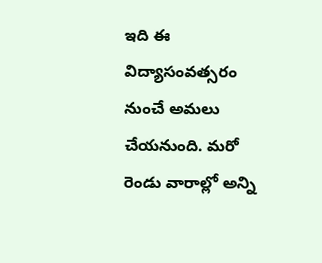ఇది ఈ విద్యాసంవత్సరం నుంచే అమలు చేయనుంది. మరో రెండు వారాల్లో అన్ని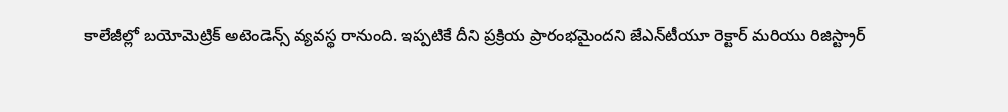కాలేజీల్లో బయోమెట్రిక్ అటెండెన్స్ వ్యవస్థ రానుంది. ఇప్పటికే దీని ప్రక్రియ ప్రారంభమైందని జేఎన్‌టీయూ రెక్టార్ మరియు రిజిస్ట్రార్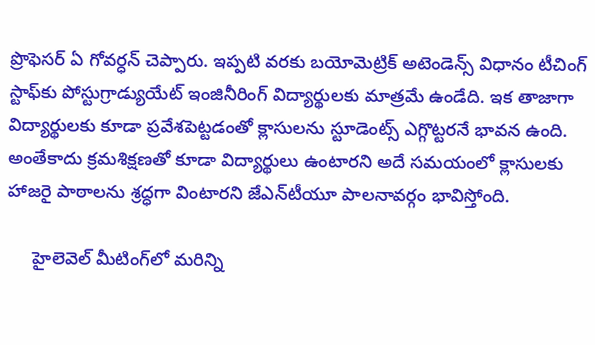ప్రొఫెసర్ ఏ గోవర్ధన్ చెప్పారు. ఇప్పటి వరకు బయోమెట్రిక్ అటెండెన్స్ విధానం టీచింగ్ స్టాఫ్‌కు పోస్టుగ్రాడ్యుయేట్ ఇంజినీరింగ్ విద్యార్థులకు మాత్రమే ఉండేది. ఇక తాజాగా విద్యార్థులకు కూడా ప్రవేశపెట్టడంతో క్లాసులను స్టూడెంట్స్ ఎగ్గొట్టరనే భావన ఉంది. అంతేకాదు క్రమశిక్షణతో కూడా విద్యార్థులు ఉంటారని అదే సమయంలో క్లాసులకు హాజరై పాఠాలను శ్రద్ధగా వింటారని జేఎన్‌టీయూ పాలనావర్గం భావిస్తోంది.

     హైలెవెల్ మీటింగ్‌లో మరిన్ని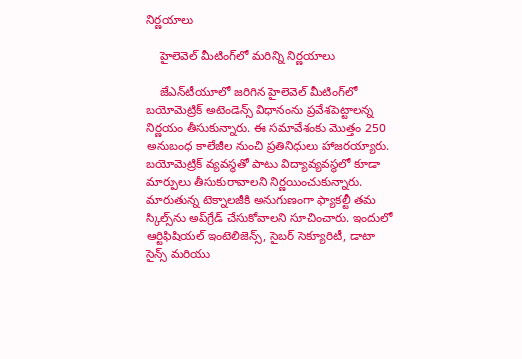నిర్ణయాలు

    హైలెవెల్ మీటింగ్‌లో మరిన్ని నిర్ణయాలు

    జేఎన్‌టీయూలో జరిగిన హైలెవెల్ మీటింగ్‌లో బయోమెట్రిక్ అటెండెన్స్ విధానంను ప్రవేశపెట్టాలన్న నిర్ణయం తీసుకున్నారు. ఈ సమావేశంకు మొత్తం 250 అనుబంధ కాలేజీల నుంచి ప్రతినిధులు హాజరయ్యారు. బయోమెట్రిక్ వ్యవస్థతో పాటు విద్యావ్యవస్థలో కూడా మార్పులు తీసుకురావాలని నిర్ణయించుకున్నారు. మారుతున్న టెక్నాలజీకి అనుగుణంగా ఫ్యాకల్టీ తమ స్కిల్స్‌ను అప్‌గ్రేడ్ చేసుకోవాలని సూచించారు. ఇందులో ఆర్టిఫిషియల్ ఇంటెలిజెన్స్, సైబర్ సెక్యూరిటీ, డాటా సైన్స్ మరియు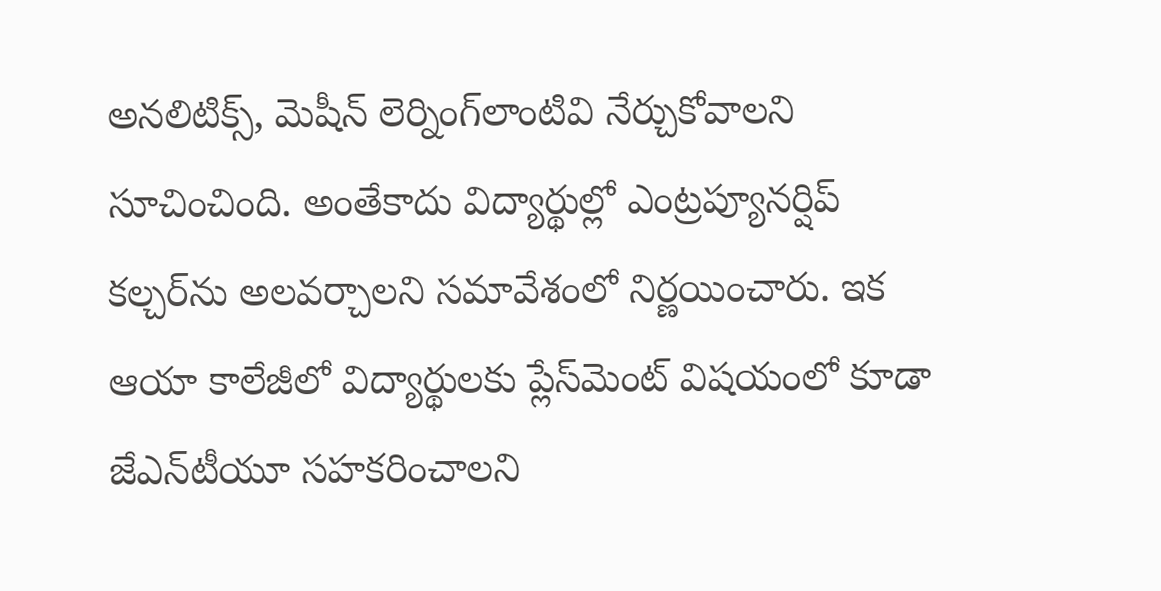అనలిటిక్స్, మెషీన్ లెర్నింగ్‌లాంటివి నేర్చుకోవాలని సూచించింది. అంతేకాదు విద్యార్థుల్లో ఎంట్రప్యూనర్షిప్ కల్చర్‌ను అలవర్చాలని సమావేశంలో నిర్ణయించారు. ఇక ఆయా కాలేజీలో విద్యార్థులకు ప్లేస్‌మెంట్ విషయంలో కూడా జేఎన్‌టీయూ సహకరించాలని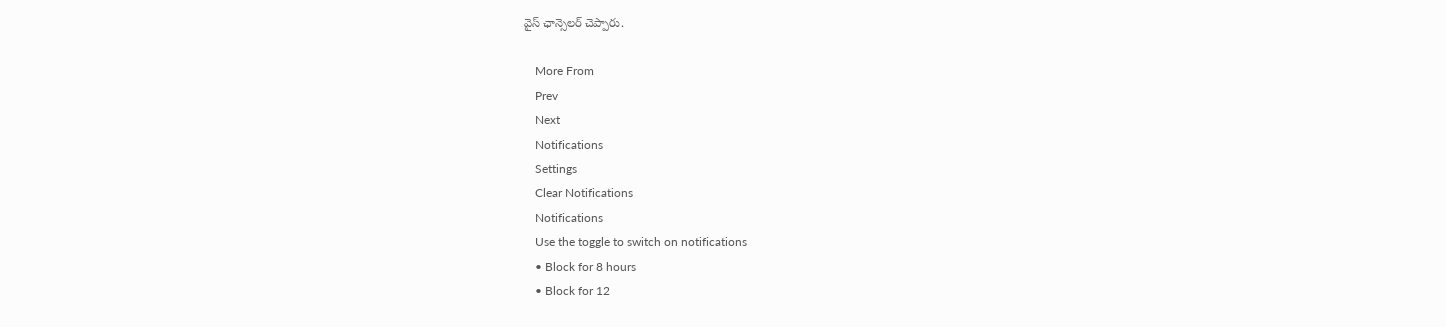వైస్ ఛాన్సెలర్ చెప్పారు.

    More From
    Prev
    Next
    Notifications
    Settings
    Clear Notifications
    Notifications
    Use the toggle to switch on notifications
    • Block for 8 hours
    • Block for 12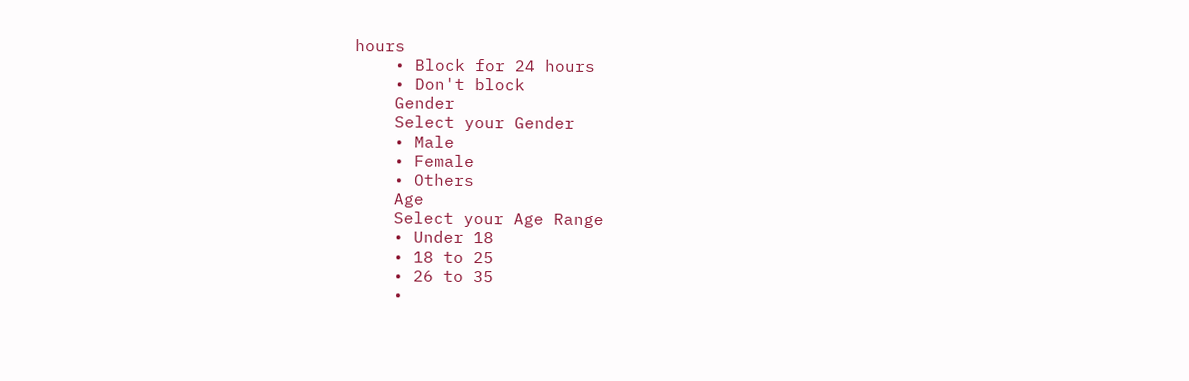hours
    • Block for 24 hours
    • Don't block
    Gender
    Select your Gender
    • Male
    • Female
    • Others
    Age
    Select your Age Range
    • Under 18
    • 18 to 25
    • 26 to 35
    •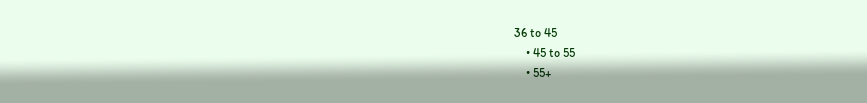36 to 45
    • 45 to 55
    • 55+